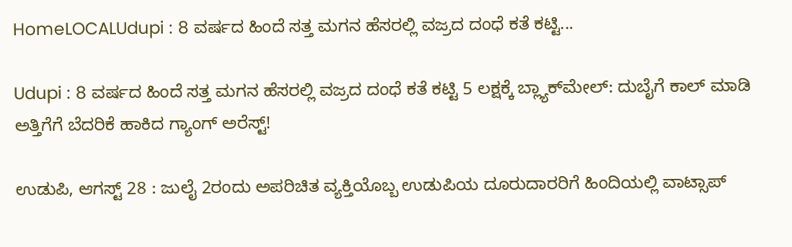HomeLOCALUdupi : 8 ವರ್ಷದ ಹಿಂದೆ ಸತ್ತ ಮಗನ ಹೆಸರಲ್ಲಿ ವಜ್ರದ ದಂಧೆ ಕತೆ ಕಟ್ಟಿ...

Udupi : 8 ವರ್ಷದ ಹಿಂದೆ ಸತ್ತ ಮಗನ ಹೆಸರಲ್ಲಿ ವಜ್ರದ ದಂಧೆ ಕತೆ ಕಟ್ಟಿ 5 ಲಕ್ಷಕ್ಕೆ ಬ್ಲ್ಯಾಕ್‌ಮೇಲ್: ದುಬೈಗೆ ಕಾಲ್ ಮಾಡಿ ಅತ್ತಿಗೆಗೆ ಬೆದರಿಕೆ ಹಾಕಿದ ಗ್ಯಾಂಗ್ ಅರೆಸ್ಟ್!

ಉಡುಪಿ, ಆಗಸ್ಟ್ 28 : ಜುಲೈ 2ರಂದು ಅಪರಿಚಿತ ವ್ಯಕ್ತಿಯೊಬ್ಬ ಉಡುಪಿಯ ದೂರುದಾರರಿಗೆ ಹಿಂದಿಯಲ್ಲಿ ವಾಟ್ಸಾಪ್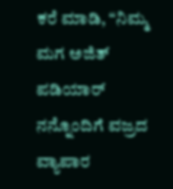ಕರೆ ಮಾಡಿ, “ನಿಮ್ಮ ಮಗ ಅಜಿತ್ ಪಡಿಯಾರ್ ನನ್ನೊಂದಿಗೆ ವಜ್ರದ ವ್ಯಾಪಾರ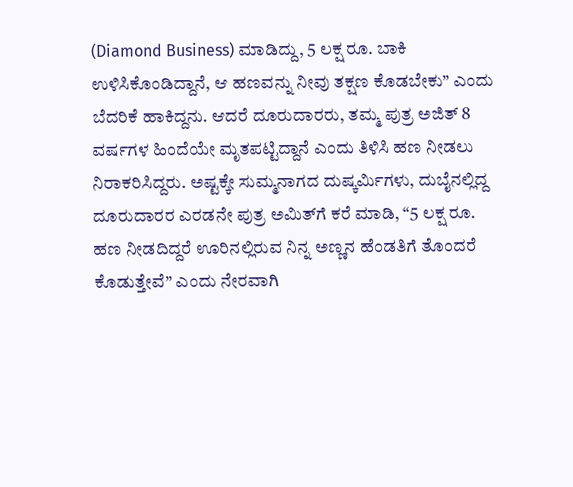(Diamond Business) ಮಾಡಿದ್ದು, 5 ಲಕ್ಷ ರೂ. ಬಾಕಿ ಉಳಿಸಿಕೊಂಡಿದ್ದಾನೆ, ಆ ಹಣವನ್ನು ನೀವು ತಕ್ಷಣ ಕೊಡಬೇಕು” ಎಂದು ಬೆದರಿಕೆ ಹಾಕಿದ್ದನು. ಆದರೆ ದೂರುದಾರರು, ತಮ್ಮ ಪುತ್ರ ಅಜಿತ್ 8 ವರ್ಷಗಳ ಹಿಂದೆಯೇ ಮೃತಪಟ್ಟಿದ್ದಾನೆ ಎಂದು ತಿಳಿಸಿ ಹಣ ನೀಡಲು ನಿರಾಕರಿಸಿದ್ದರು. ಅಷ್ಟಕ್ಕೇ ಸುಮ್ಮನಾಗದ ದುಷ್ಕರ್ಮಿಗಳು, ದುಬೈನಲ್ಲಿದ್ದ ದೂರುದಾರರ ಎರಡನೇ ಪುತ್ರ ಅಮಿತ್‌ಗೆ ಕರೆ ಮಾಡಿ, “5 ಲಕ್ಷ ರೂ. ಹಣ ನೀಡದಿದ್ದರೆ ಊರಿನಲ್ಲಿರುವ ನಿನ್ನ ಅಣ್ಣನ ಹೆಂಡತಿಗೆ ತೊಂದರೆ ಕೊಡುತ್ತೇವೆ” ಎಂದು ನೇರವಾಗಿ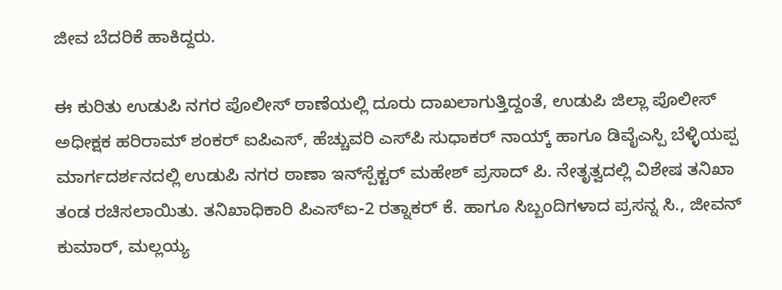ಜೀವ ಬೆದರಿಕೆ ಹಾಕಿದ್ದರು.

ಈ ಕುರಿತು ಉಡುಪಿ ನಗರ ಪೊಲೀಸ್ ಠಾಣೆಯಲ್ಲಿ ದೂರು ದಾಖಲಾಗುತ್ತಿದ್ದಂತೆ, ಉಡುಪಿ ಜಿಲ್ಲಾ ಪೊಲೀಸ್ ಅಧೀಕ್ಷಕ ಹರಿರಾಮ್ ಶಂಕರ್ ಐಪಿಎಸ್, ಹೆಚ್ಚುವರಿ ಎಸ್‌ಪಿ ಸುಧಾಕರ್ ನಾಯ್ಕ್ ಹಾಗೂ ಡಿವೈಎಸ್ಪಿ ಬೆಳ್ಳಿಯಪ್ಪ ಮಾರ್ಗದರ್ಶನದಲ್ಲಿ ಉಡುಪಿ ನಗರ ಠಾಣಾ ಇನ್‌ಸ್ಪೆಕ್ಟರ್ ಮಹೇಶ್ ಪ್ರಸಾದ್ ಪಿ. ನೇತೃತ್ವದಲ್ಲಿ ವಿಶೇಷ ತನಿಖಾ ತಂಡ ರಚಿಸಲಾಯಿತು. ತನಿಖಾಧಿಕಾರಿ ಪಿಎಸ್‌ಐ-2 ರತ್ನಾಕರ್ ಕೆ. ಹಾಗೂ ಸಿಬ್ಬಂದಿಗಳಾದ ಪ್ರಸನ್ನ ಸಿ., ಜೀವನ್ ಕುಮಾರ್, ಮಲ್ಲಯ್ಯ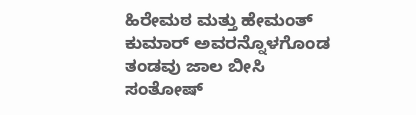ಹಿರೇಮಠ ಮತ್ತು ಹೇಮಂತ್ ಕುಮಾರ್ ಅವರನ್ನೊಳಗೊಂಡ ತಂಡವು ಜಾಲ ಬೀಸಿ ಸಂತೋಷ್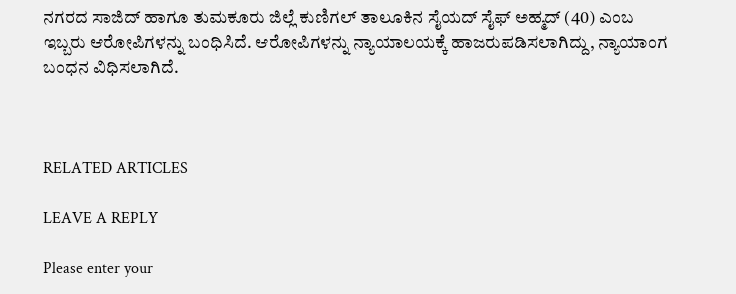ನಗರದ ಸಾಜಿದ್ ಹಾಗೂ ತುಮಕೂರು ಜಿಲ್ಲೆ ಕುಣಿಗಲ್ ತಾಲೂಕಿನ ಸೈಯದ್ ಸೈಫ್ ಅಹ್ಮದ್ (40) ಎಂಬ ಇಬ್ಬರು ಆರೋಪಿಗಳನ್ನು ಬಂಧಿಸಿದೆ. ಆರೋಪಿಗಳನ್ನು ನ್ಯಾಯಾಲಯಕ್ಕೆ ಹಾಜರುಪಡಿಸಲಾಗಿದ್ದು, ನ್ಯಾಯಾಂಗ ಬಂಧನ ವಿಧಿಸಲಾಗಿದೆ.



RELATED ARTICLES

LEAVE A REPLY

Please enter your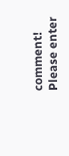comment!
Please enter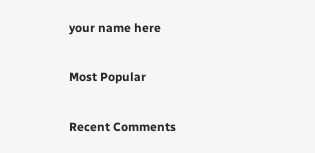your name here

Most Popular

Recent Comments